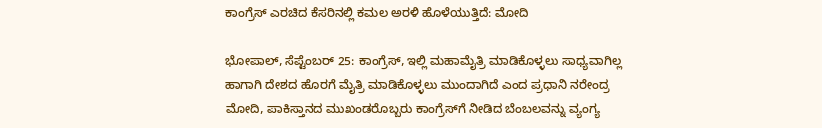ಕಾಂಗ್ರೆಸ್‌ ಎರಚಿದ ಕೆಸರಿನಲ್ಲಿ ಕಮಲ ಅರಳಿ ಹೊಳೆಯುತ್ತಿದೆ: ಮೋದಿ

ಭೋಪಾಲ್, ಸೆಪ್ಟೆಂಬರ್ 25: ಕಾಂಗ್ರೆಸ್‌, ಇಲ್ಲಿ ಮಹಾಮೈತ್ರಿ ಮಾಡಿಕೊಳ್ಳಲು ಸಾಧ್ಯವಾಗಿಲ್ಲ ಹಾಗಾಗಿ ದೇಶದ ಹೊರಗೆ ಮೈತ್ರಿ ಮಾಡಿಕೊಳ್ಳಲು ಮುಂದಾಗಿದೆ ಎಂದ ಪ್ರಧಾನಿ ನರೇಂದ್ರ ಮೋದಿ, ಪಾಕಿಸ್ತಾನದ ಮುಖಂಡರೊಬ್ಬರು ಕಾಂಗ್ರೆಸ್‌ಗೆ ನೀಡಿದ ಬೆಂಬಲವನ್ನು ವ್ಯಂಗ್ಯ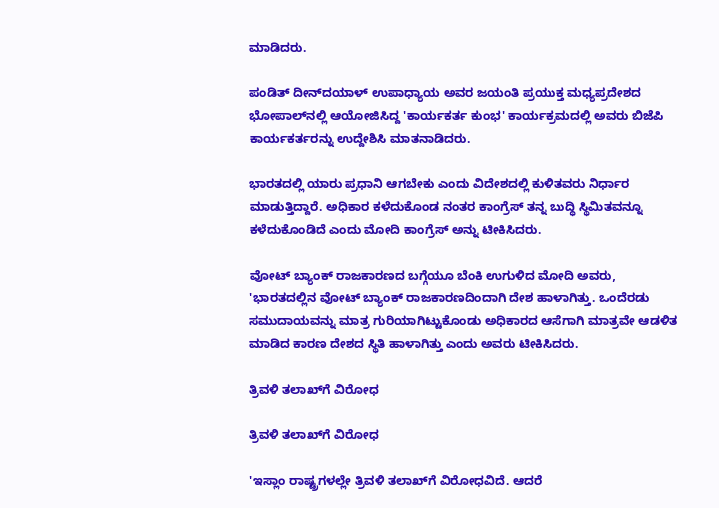ಮಾಡಿದರು.

ಪಂಡಿತ್ ದೀನ್‌ದಯಾಳ್ ಉಪಾಧ್ಯಾಯ ಅವರ ಜಯಂತಿ ಪ್ರಯುಕ್ತ ಮಧ್ಯಪ್ರದೇಶದ ಭೋಪಾಲ್‌ನಲ್ಲಿ ಆಯೋಜಿಸಿದ್ದ 'ಕಾರ್ಯಕರ್ತ ಕುಂಭ' ಕಾರ್ಯಕ್ರಮದಲ್ಲಿ ಅವರು ಬಿಜೆಪಿ ಕಾರ್ಯಕರ್ತರನ್ನು ಉದ್ದೇಶಿಸಿ ಮಾತನಾಡಿದರು.

ಭಾರತದಲ್ಲಿ ಯಾರು ಪ್ರಧಾನಿ ಆಗಬೇಕು ಎಂದು ವಿದೇಶದಲ್ಲಿ ಕುಳಿತವರು ನಿರ್ಧಾರ ಮಾಡುತ್ತಿದ್ದಾರೆ. ಅಧಿಕಾರ ಕಳೆದುಕೊಂಡ ನಂತರ ಕಾಂಗ್ರೆಸ್ ತನ್ನ ಬುದ್ಧಿ ಸ್ಥಿಮಿತವನ್ನೂ ಕಳೆದುಕೊಂಡಿದೆ ಎಂದು ಮೋದಿ ಕಾಂಗ್ರೆಸ್‌ ಅನ್ನು ಟೀಕಿಸಿದರು.

ವೋಟ್‌ ಬ್ಯಾಂಕ್ ರಾಜಕಾರಣದ ಬಗ್ಗೆಯೂ ಬೆಂಕಿ ಉಗುಳಿದ ಮೋದಿ ಅವರು, 'ಭಾರತದಲ್ಲಿನ ವೋಟ್‌ ಬ್ಯಾಂಕ್‌ ರಾಜಕಾರಣದಿಂದಾಗಿ ದೇಶ ಹಾಳಾಗಿತ್ತು. ಒಂದೆರಡು ಸಮುದಾಯವನ್ನು ಮಾತ್ರ ಗುರಿಯಾಗಿಟ್ಟುಕೊಂಡು ಅಧಿಕಾರದ ಆಸೆಗಾಗಿ ಮಾತ್ರವೇ ಆಡಳಿತ ಮಾಡಿದ ಕಾರಣ ದೇಶದ ಸ್ಥಿತಿ ಹಾಳಾಗಿತ್ತು ಎಂದು ಅವರು ಟೀಕಿಸಿದರು.

ತ್ರಿವಳಿ ತಲಾಖ್‌ಗೆ ವಿರೋಧ

ತ್ರಿವಳಿ ತಲಾಖ್‌ಗೆ ವಿರೋಧ

'ಇಸ್ಲಾಂ ರಾಷ್ಟ್ರಗಳಲ್ಲೇ ತ್ರಿವಳಿ ತಲಾಖ್‌ಗೆ ವಿರೋಧವಿದೆ. ಆದರೆ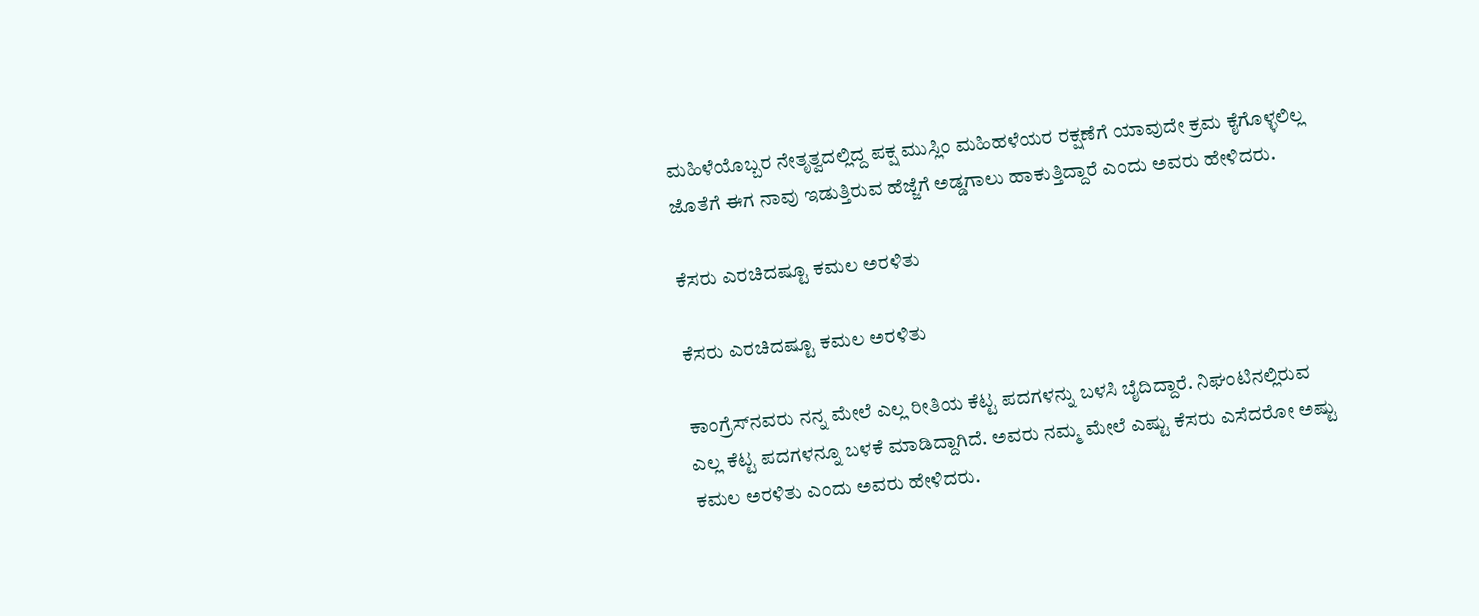ಮಹಿಳೆಯೊಬ್ಬರ ನೇತೃತ್ವದಲ್ಲಿದ್ದ ಪಕ್ಷ ಮುಸ್ಲಿಂ ಮಹಿಹಳೆಯರ ರಕ್ಷಣೆಗೆ ಯಾವುದೇ ಕ್ರಮ ಕೈಗೊಳ್ಳಲಿಲ್ಲ ಜೊತೆಗೆ ಈಗ ನಾವು ಇಡುತ್ತಿರುವ ಹೆಜ್ಜೆಗೆ ಅಡ್ಡಗಾಲು ಹಾಕುತ್ತಿದ್ದಾರೆ ಎಂದು ಅವರು ಹೇಳಿದರು.

ಕೆಸರು ಎರಚಿದಷ್ಟೂ ಕಮಲ ಅರಳಿತು

ಕೆಸರು ಎರಚಿದಷ್ಟೂ ಕಮಲ ಅರಳಿತು

ಕಾಂಗ್ರೆಸ್‌ನವರು ನನ್ನ ಮೇಲೆ ಎಲ್ಲ ರೀತಿಯ ಕೆಟ್ಟ ಪದಗಳನ್ನು ಬಳಸಿ ಬೈದಿದ್ದಾರೆ. ನಿಘಂಟಿನಲ್ಲಿರುವ ಎಲ್ಲ ಕೆಟ್ಟ ಪದಗಳನ್ನೂ ಬಳಕೆ ಮಾಡಿದ್ದಾಗಿದೆ. ಅವರು ನಮ್ಮ ಮೇಲೆ ಎಷ್ಟು ಕೆಸರು ಎಸೆದರೋ ಅಷ್ಟು ಕಮಲ ಅರಳಿತು ಎಂದು ಅವರು ಹೇಳಿದರು.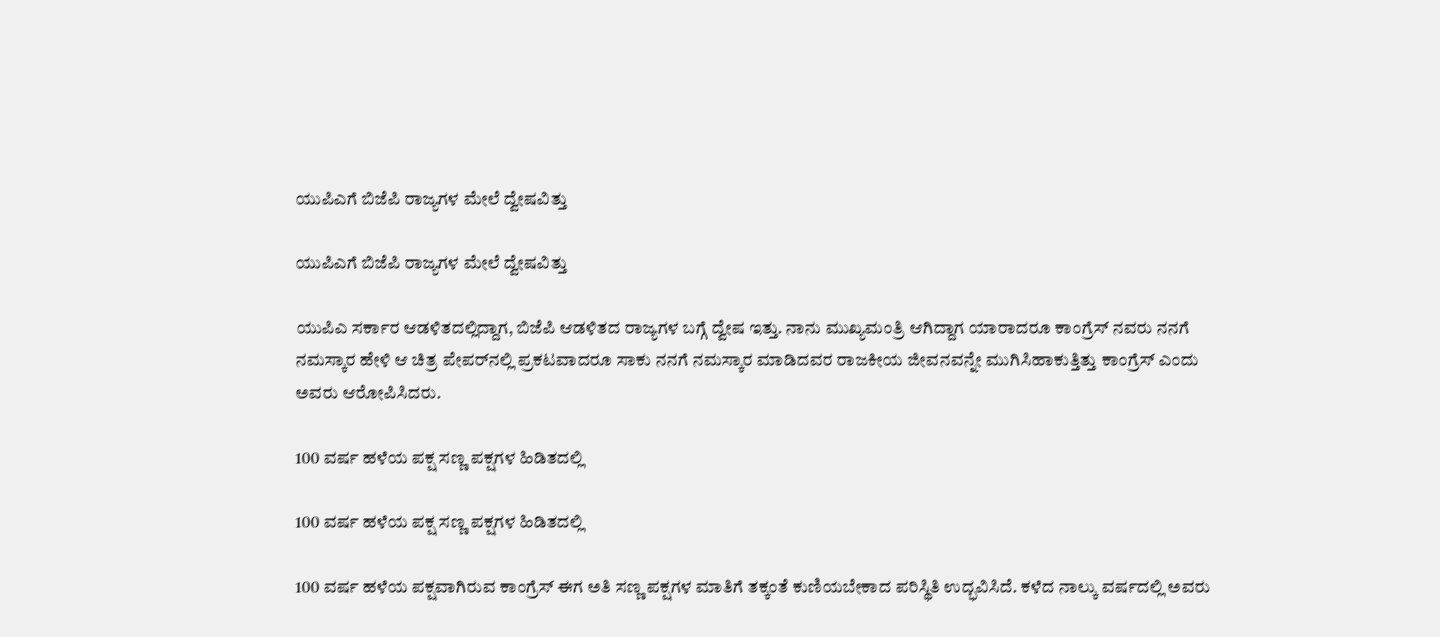ಯುಪಿಎಗೆ ಬಿಜೆಪಿ ರಾಜ್ಯಗಳ ಮೇಲೆ ದ್ವೇಷವಿತ್ತು

ಯುಪಿಎಗೆ ಬಿಜೆಪಿ ರಾಜ್ಯಗಳ ಮೇಲೆ ದ್ವೇಷವಿತ್ತು

ಯುಪಿಎ ಸರ್ಕಾರ ಆಡಳಿತದಲ್ಲಿದ್ದಾಗ, ಬಿಜೆಪಿ ಆಡಳಿತದ ರಾಜ್ಯಗಳ ಬಗ್ಗೆ ದ್ವೇಷ ಇತ್ತು. ನಾನು ಮುಖ್ಯಮಂತ್ರಿ ಆಗಿದ್ದಾಗ ಯಾರಾದರೂ ಕಾಂಗ್ರೆಸ್‌ ನವರು ನನಗೆ ನಮಸ್ಕಾರ ಹೇಳಿ ಆ ಚಿತ್ರ ಪೇಪರ್‌ನಲ್ಲಿ ಪ್ರಕಟವಾದರೂ ಸಾಕು ನನಗೆ ನಮಸ್ಕಾರ ಮಾಡಿದವರ ರಾಜಕೀಯ ಜೀವನವನ್ನೇ ಮುಗಿಸಿಹಾಕುತ್ತಿತ್ತು ಕಾಂಗ್ರೆಸ್ ಎಂದು ಅವರು ಆರೋಪಿಸಿದರು.

100 ವರ್ಷ ಹಳೆಯ ಪಕ್ಷ ಸಣ್ಣ ಪಕ್ಷಗಳ ಹಿಡಿತದಲ್ಲಿ

100 ವರ್ಷ ಹಳೆಯ ಪಕ್ಷ ಸಣ್ಣ ಪಕ್ಷಗಳ ಹಿಡಿತದಲ್ಲಿ

100 ವರ್ಷ ಹಳೆಯ ಪಕ್ಷವಾಗಿರುವ ಕಾಂಗ್ರೆಸ್‌ ಈಗ ಅತಿ ಸಣ್ಣ ಪಕ್ಷಗಳ ಮಾತಿಗೆ ತಕ್ಕಂತೆ ಕುಣಿಯಬೇಕಾದ ಪರಿಸ್ಥಿತಿ ಉದ್ಭವಿಸಿದೆ. ಕಳೆದ ನಾಲ್ಕು ವರ್ಷದಲ್ಲಿ ಅವರು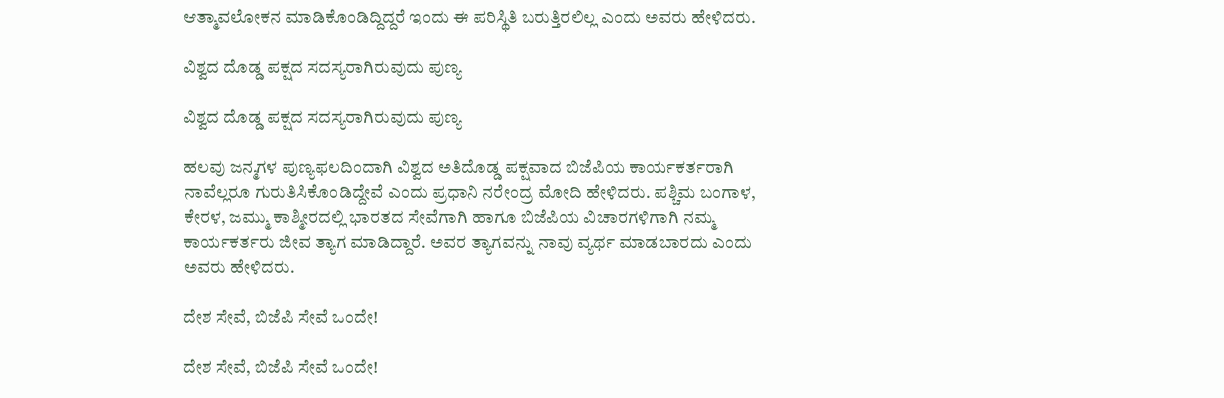ಆತ್ಮಾವಲೋಕನ ಮಾಡಿಕೊಂಡಿದ್ದಿದ್ದರೆ ಇಂದು ಈ ಪರಿಸ್ಥಿತಿ ಬರುತ್ತಿರಲಿಲ್ಲ ಎಂದು ಅವರು ಹೇಳಿದರು.

ವಿಶ್ವದ ದೊಡ್ಡ ಪಕ್ಷದ ಸದಸ್ಯರಾಗಿರುವುದು ಪುಣ್ಯ

ವಿಶ್ವದ ದೊಡ್ಡ ಪಕ್ಷದ ಸದಸ್ಯರಾಗಿರುವುದು ಪುಣ್ಯ

ಹಲವು ಜನ್ಮಗಳ ಪುಣ್ಯಫಲದಿಂದಾಗಿ ವಿಶ್ವದ ಅತಿದೊಡ್ಡ ಪಕ್ಷವಾದ ಬಿಜೆಪಿಯ ಕಾರ್ಯಕರ್ತರಾಗಿ ನಾವೆಲ್ಲರೂ ಗುರುತಿಸಿಕೊಂಡಿದ್ದೇವೆ ಎಂದು ಪ್ರಧಾನಿ ನರೇಂದ್ರ ಮೋದಿ ಹೇಳಿದರು. ಪಶ್ಚಿಮ ಬಂಗಾಳ, ಕೇರಳ, ಜಮ್ಮು ಕಾಶ್ಮೀರದಲ್ಲಿ ಭಾರತದ ಸೇವೆಗಾಗಿ ಹಾಗೂ ಬಿಜೆಪಿಯ ವಿಚಾರಗಳಿಗಾಗಿ ನಮ್ಮ ಕಾರ್ಯಕರ್ತರು ಜೀವ ತ್ಯಾಗ ಮಾಡಿದ್ದಾರೆ. ಅವರ ತ್ಯಾಗವನ್ನು ನಾವು ವ್ಯರ್ಥ ಮಾಡಬಾರದು ಎಂದು ಅವರು ಹೇಳಿದರು.

ದೇಶ ಸೇವೆ, ಬಿಜೆಪಿ ಸೇವೆ ಒಂದೇ!

ದೇಶ ಸೇವೆ, ಬಿಜೆಪಿ ಸೇವೆ ಒಂದೇ!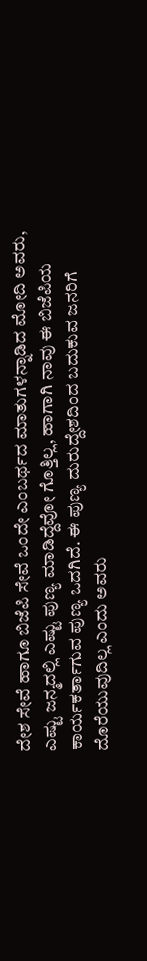ದೇಶ ಸೇವೆ ಹಾಗೂ ಬಿಜೆಪಿ ಸೇವೆ ಒಂದೇ ಎಂಬರ್ಥದ ಮಾತುಗಳನ್ನಾಡಿದ ಮೋದಿ ಅವರು, ಎಷ್ಟು ಜನ್ಮದಲ್ಲಿ ಎಷ್ಟು ಪುಣ್ಯ ಮಾಡಿದ್ದೆವೋ ಗೊತ್ತಿಲ್ಲ, ಹಾಗಾಗಿ ನಾವು ಈ ಬಿಜೆಪಿಯ ಕಾರ್ಯಕರ್ತಾಗುವ ಪುಣ್ಯ ಒದಗಿದೆ. ಈ ಪುಣ್ಯ ದುರುದ್ದೇಶದಿಂದ ಬದುಕುವ ಜನರಿಗೆ ದೊರೆಯುವುದಿಲ್ಲ ಎಂದು ಅವರು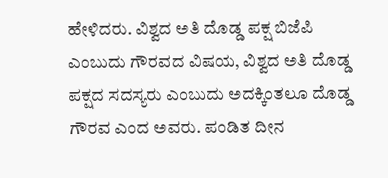ಹೇಳಿದರು. ವಿಶ್ವದ ಅತಿ ದೊಡ್ಡ ಪಕ್ಷ ಬಿಜೆಪಿ ಎಂಬುದು ಗೌರವದ ವಿಷಯ, ವಿಶ್ವದ ಅತಿ ದೊಡ್ಡ ಪಕ್ಷದ ಸದಸ್ಯರು ಎಂಬುದು ಅದಕ್ಕಿಂತಲೂ ದೊಡ್ಡ ಗೌರವ ಎಂದ ಅವರು. ಪಂಡಿತ ದೀನ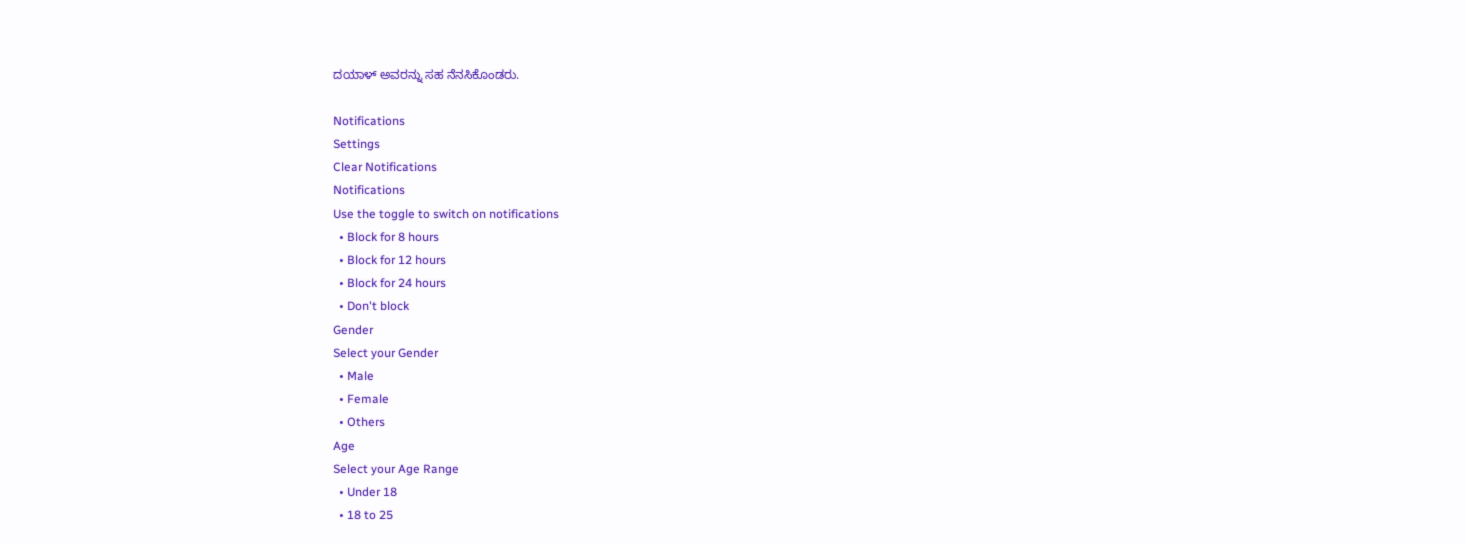ದಯಾಳ್ ಅವರನ್ನು ಸಹ ನೆನಸಿಕೊಂಡರು.

Notifications
Settings
Clear Notifications
Notifications
Use the toggle to switch on notifications
  • Block for 8 hours
  • Block for 12 hours
  • Block for 24 hours
  • Don't block
Gender
Select your Gender
  • Male
  • Female
  • Others
Age
Select your Age Range
  • Under 18
  • 18 to 25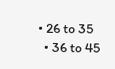• 26 to 35
  • 36 to 45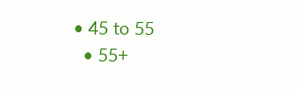• 45 to 55
  • 55+